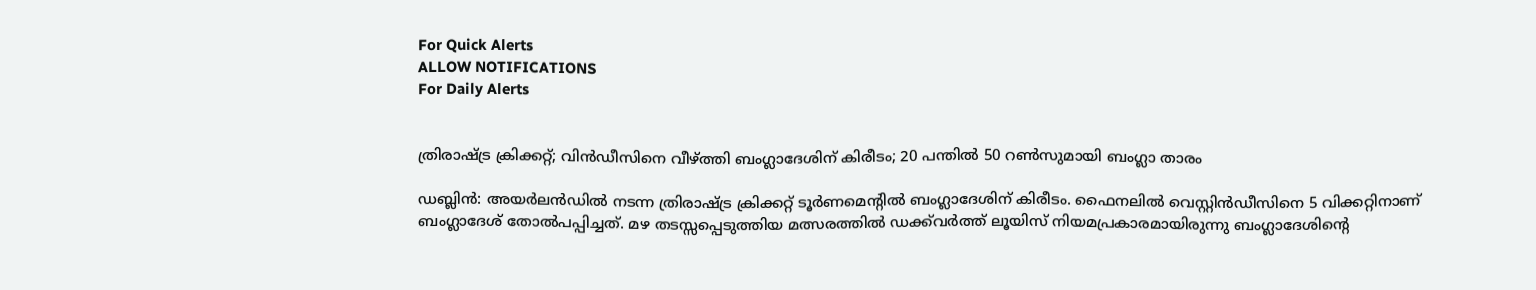For Quick Alerts
ALLOW NOTIFICATIONS
For Daily Alerts


ത്രിരാഷ്ട്ര ക്രിക്കറ്റ്; വിന്‍ഡീസിനെ വീഴ്ത്തി ബംഗ്ലാദേശിന് കിരീടം; 20 പന്തില്‍ 50 റണ്‍സുമായി ബംഗ്ലാ താരം

ഡബ്ലിന്‍: അയര്‍ലന്‍ഡില്‍ നടന്ന ത്രിരാഷ്ട്ര ക്രിക്കറ്റ് ടൂര്‍ണമെന്റില്‍ ബംഗ്ലാദേശിന് കിരീടം. ഫൈനലില്‍ വെസ്റ്റിന്‍ഡീസിനെ 5 വിക്കറ്റിനാണ് ബംഗ്ലാദേശ് തോല്‍പപ്പിച്ചത്. മഴ തടസ്സപ്പെടുത്തിയ മത്സരത്തില്‍ ഡക്ക്‌വര്‍ത്ത് ലൂയിസ് നിയമപ്രകാരമായിരുന്നു ബംഗ്ലാദേശിന്റെ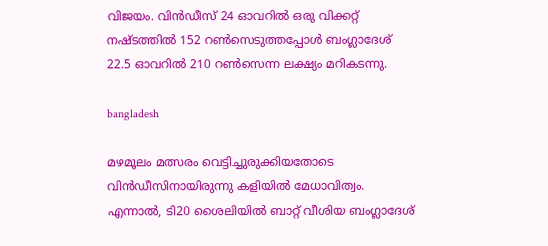വിജയം. വിന്‍ഡീസ് 24 ഓവറില്‍ ഒരു വിക്കറ്റ് നഷ്ടത്തില്‍ 152 റണ്‍സെടുത്തപ്പോള്‍ ബംഗ്ലാദേശ് 22.5 ഓവറില്‍ 210 റണ്‍സെന്ന ലക്ഷ്യം മറികടന്നു.

bangladesh

മഴമൂലം മത്സരം വെട്ടിച്ചുരുക്കിയതോടെ വിന്‍ഡീസിനായിരുന്നു കളിയില്‍ മേധാവിത്വം. എന്നാല്‍, ടി20 ശൈലിയില്‍ ബാറ്റ് വീശിയ ബംഗ്ലാദേശ്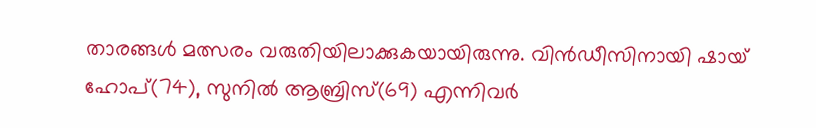താരങ്ങള്‍ മത്സരം വരുതിയിലാക്കുകയായിരുന്നു. വിന്‍ഡീസിനായി ഷായ് ഹോപ്(74), സുനില്‍ ആബ്രിസ്(69) എന്നിവര്‍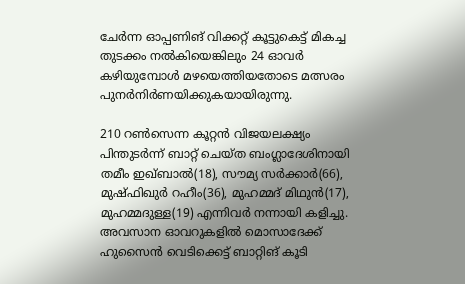ചേര്‍ന്ന ഓപ്പണിങ് വിക്കറ്റ് കൂട്ടുകെട്ട് മികച്ച തുടക്കം നല്‍കിയെങ്കിലും 24 ഓവര്‍ കഴിയുമ്പോള്‍ മഴയെത്തിയതോടെ മത്സരം പുനര്‍നിര്‍ണയിക്കുകയായിരുന്നു.

210 റണ്‍സെന്ന കൂറ്റന്‍ വിജയലക്ഷ്യം പിന്തുടര്‍ന്ന് ബാറ്റ് ചെയ്ത ബംഗ്ലാദേശിനായി തമീം ഇഖ്ബാല്‍(18), സൗമ്യ സര്‍ക്കാര്‍(66), മുഷ്ഫിഖുര്‍ റഹീം(36), മുഹമ്മദ് മിഥുന്‍(17), മുഹമ്മദുള്ള(19) എന്നിവര്‍ നന്നായി കളിച്ചു. അവസാന ഓവറുകളില്‍ മൊസാദേക്ക് ഹുസൈന്‍ വെടിക്കെട്ട് ബാറ്റിങ് കൂടി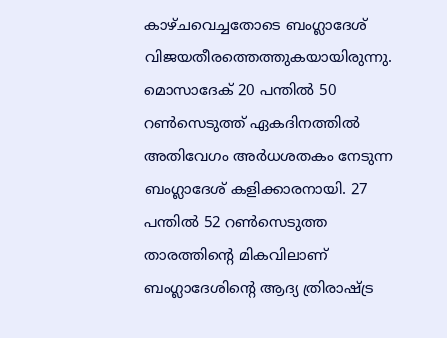കാഴ്ചവെച്ചതോടെ ബംഗ്ലാദേശ് വിജയതീരത്തെത്തുകയായിരുന്നു. മൊസാദേക് 20 പന്തില്‍ 50 റണ്‍സെടുത്ത് ഏകദിനത്തില്‍ അതിവേഗം അര്‍ധശതകം നേടുന്ന ബംഗ്ലാദേശ് കളിക്കാരനായി. 27 പന്തില്‍ 52 റണ്‍സെടുത്ത താരത്തിന്റെ മികവിലാണ് ബംഗ്ലാദേശിന്റെ ആദ്യ ത്രിരാഷ്ട്ര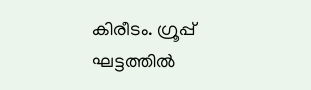കിരീടം. ഗ്രൂപ്പ് ഘട്ടത്തില്‍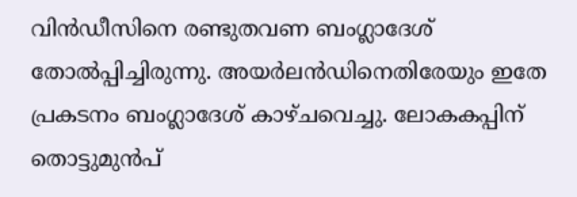വിന്‍ഡീസിനെ രണ്ടുതവണ ബംഗ്ലാദേശ് തോല്‍പ്പിച്ചിരുന്നു. അയര്‍ലന്‍ഡിനെതിരേയും ഇതേ പ്രകടനം ബംഗ്ലാദേശ് കാഴ്ചവെച്ചു. ലോകകപ്പിന് തൊട്ടുമുന്‍പ്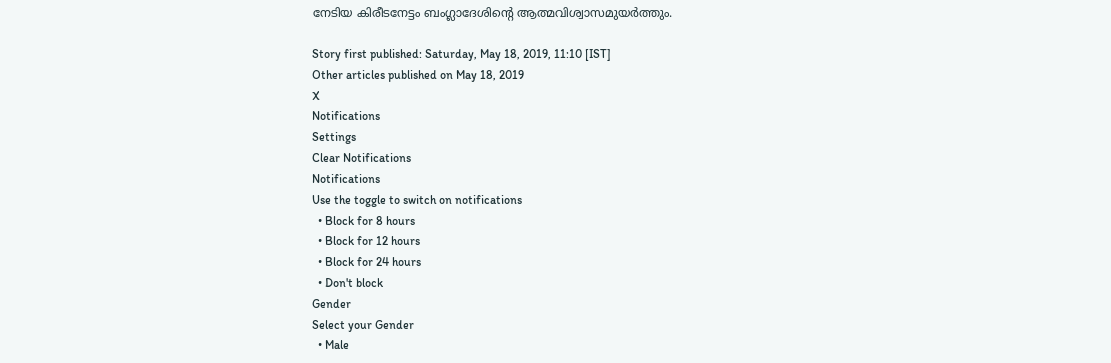നേടിയ കിരീടനേട്ടം ബംഗ്ലാദേശിന്റെ ആത്മവിശ്വാസമുയര്‍ത്തും.

Story first published: Saturday, May 18, 2019, 11:10 [IST]
Other articles published on May 18, 2019
X
Notifications
Settings
Clear Notifications
Notifications
Use the toggle to switch on notifications
  • Block for 8 hours
  • Block for 12 hours
  • Block for 24 hours
  • Don't block
Gender
Select your Gender
  • Male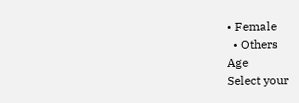• Female
  • Others
Age
Select your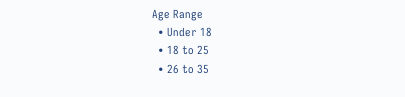Age Range
  • Under 18
  • 18 to 25
  • 26 to 35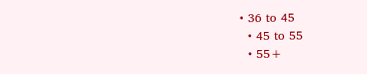• 36 to 45
  • 45 to 55
  • 55+